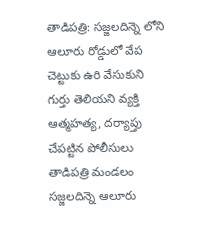తాడిపత్రి: సజ్జలదిన్నె లోని ఆలూరు రోడ్డులో వేప చెట్టుకు ఉరి వేసుకుని గుర్తు తెలియని వ్యక్తి ఆత్మహత్య, దర్యాప్తు చేపట్టిన పోలీసులు
తాడిపత్రి మండలం సజ్జలదిన్నె ఆలూరు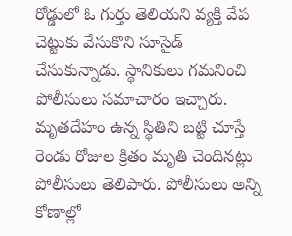రోడ్డులో ఓ గుర్తు తెలియని వ్యక్తి వేప చెట్టుకు వేసుకొని సూసైడ్ చేసుకున్నాడు. స్థానికులు గమనించి పోలీసులు సమాచారం ఇచ్చారు. మృతదేహం ఉన్న స్థితిని బట్టి చూస్తే రెండు రోజుల క్రితం మృతి చెందినట్లు పోలీసులు తెలిపారు. పోలీసులు అన్ని కోణాల్లో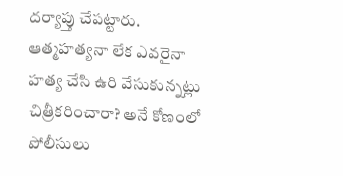దర్యాప్తు చేపట్టారు. ఆత్మహత్యనా లేక ఎవరైనా హత్య చేసి ఉరి వేసుకున్నట్లు చిత్రీకరించారా? అనే కోణంలో పోలీసులు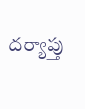దర్యాప్తు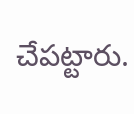చేపట్టారు.